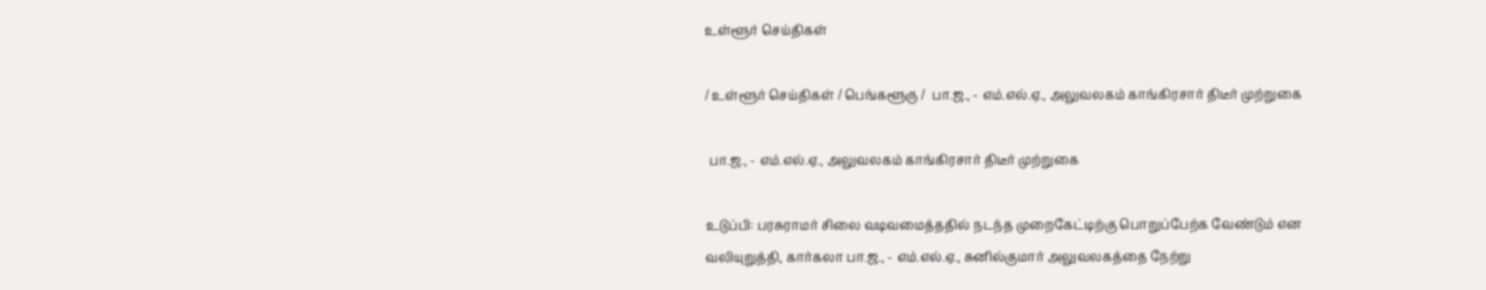உள்ளூர் செய்திகள்

/ உள்ளூர் செய்திகள் / பெங்களூரு /  பா.ஜ., - எம்.எல்.ஏ., அலுவலகம் காங்கிரசார் திடீர் முற்றுகை

 பா.ஜ., - எம்.எல்.ஏ., அலுவலகம் காங்கிரசார் திடீர் முற்றுகை

உடுப்பி: பரசுராமர் சிலை வடிவமைத்ததில் நடந்த முறைகேட்டிற்கு பொறுப்பேற்க வேண்டும் என வலியுறுத்தி, கார்கலா பா.ஜ., - எம்.எல்.ஏ., சுனில்குமார் அலுவலகத்தை நேற்று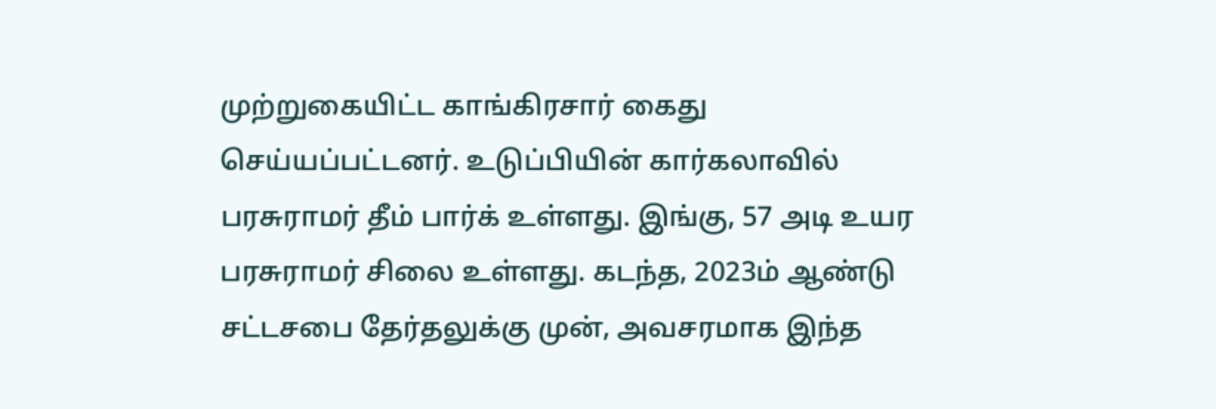முற்றுகையிட்ட காங்கிரசார் கைது செய்யப்பட்டனர். உடுப்பியின் கார்கலாவில் பரசுராமர் தீம் பார்க் உள்ளது. இங்கு, 57 அடி உயர பரசுராமர் சிலை உள்ளது. கடந்த, 2023ம் ஆண்டு சட்டசபை தேர்தலுக்கு முன், அவசரமாக இந்த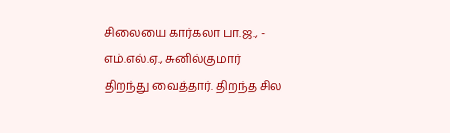சிலையை கார்கலா பா.ஜ., - எம்.எல்.ஏ., சுனில்குமார் திறந்து வைத்தார். திறந்த சில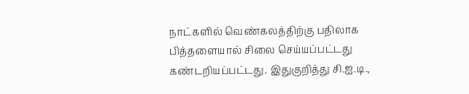நாட்களில் வெண்கலத்திற்கு பதிலாக பித்தளையால் சிலை செய்யப்பட்டது கண்டறியப்பட்டது. இதுகுறித்து சி.ஐ.டி.,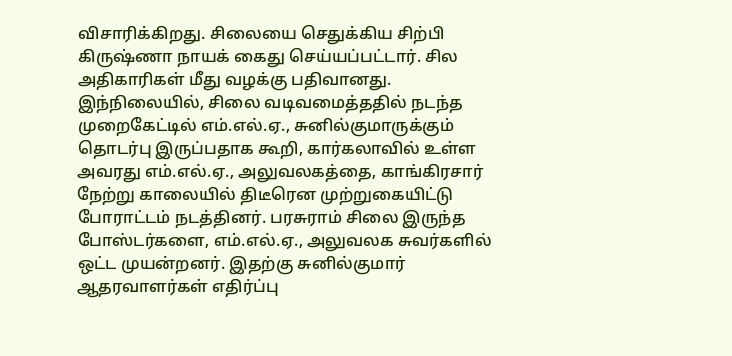விசாரிக்கிறது. சிலையை செதுக்கிய சிற்பி கிருஷ்ணா நாயக் கைது செய்யப்பட்டார். சில அதிகாரிகள் மீது வழக்கு பதிவானது. இந்நிலையில், சிலை வடிவமைத்ததில் நடந்த முறைகேட்டில் எம்.எல்.ஏ., சுனில்குமாருக்கும் தொடர்பு இருப்பதாக கூறி, கார்கலாவில் உள்ள அவரது எம்.எல்.ஏ., அலுவலகத்தை, காங்கிரசார் நேற்று காலையில் திடீரென முற்றுகையிட்டு போராட்டம் நடத்தினர். பரசுராம் சிலை இருந்த போஸ்டர்களை, எம்.எல்.ஏ., அலுவலக சுவர்களில் ஒட்ட முயன்றனர். இதற்கு சுனில்குமார் ஆதரவாளர்கள் எதிர்ப்பு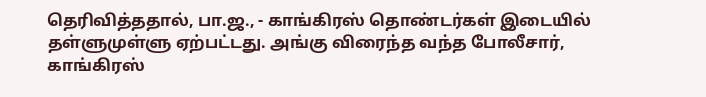தெரிவித்ததால், பா.ஜ., - காங்கிரஸ் தொண்டர்கள் இடையில் தள்ளுமுள்ளு ஏற்பட்டது. அங்கு விரைந்த வந்த போலீசார், காங்கிரஸ்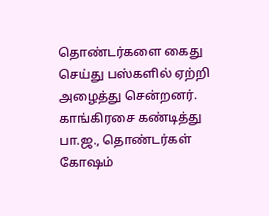தொண்டர்களை கைது செய்து பஸ்களில் ஏற்றி அழைத்து சென்றனர். காங்கிரசை கண்டித்து பா.ஜ., தொண்டர்கள் கோஷம்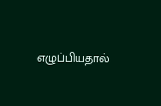எழுப்பியதால்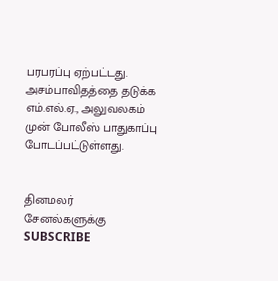பரபரப்பு ஏற்பட்டது. அசம்பாவிதத்தை தடுக்க எம்.எல்.ஏ., அலுவலகம் முன் போலீஸ் பாதுகாப்பு போடப்பட்டுள்ளது.


தினமலர் சேனல்களுக்கு SUBSCRIBE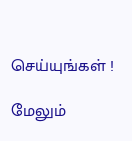செய்யுங்கள் !

மேலும்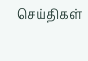செய்திகள்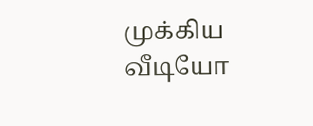முக்கிய வீடியோ